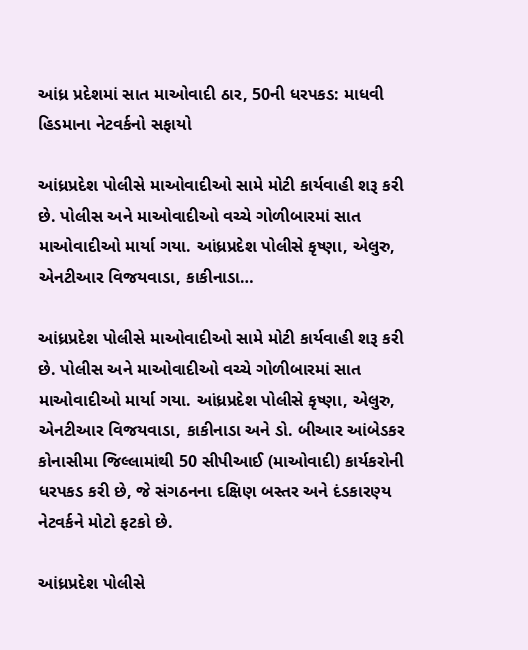આંધ્ર પ્રદેશમાં સાત માઓવાદી ઠાર, 50ની ધરપકડ: માધવી હિડમાના નેટવર્કનો સફાયો

આંધ્રપ્રદેશ પોલીસે માઓવાદીઓ સામે મોટી કાર્યવાહી શરૂ કરી છે. પોલીસ અને માઓવાદીઓ વચ્ચે ગોળીબારમાં સાત માઓવાદીઓ માર્યા ગયા. આંધ્રપ્રદેશ પોલીસે કૃષ્ણા, એલુરુ, એનટીઆર વિજયવાડા, કાકીનાડા…

આંધ્રપ્રદેશ પોલીસે માઓવાદીઓ સામે મોટી કાર્યવાહી શરૂ કરી છે. પોલીસ અને માઓવાદીઓ વચ્ચે ગોળીબારમાં સાત માઓવાદીઓ માર્યા ગયા. આંધ્રપ્રદેશ પોલીસે કૃષ્ણા, એલુરુ, એનટીઆર વિજયવાડા, કાકીનાડા અને ડો. બીઆર આંબેડકર કોનાસીમા જિલ્લામાંથી 50 સીપીઆઈ (માઓવાદી) કાર્યકરોની ધરપકડ કરી છે, જે સંગઠનના દક્ષિણ બસ્તર અને દંડકારણ્ય નેટવર્કને મોટો ફટકો છે.

આંધ્રપ્રદેશ પોલીસે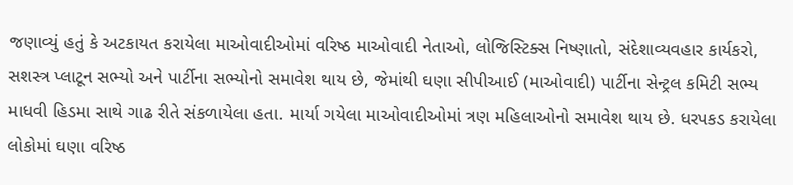જણાવ્યું હતું કે અટકાયત કરાયેલા માઓવાદીઓમાં વરિષ્ઠ માઓવાદી નેતાઓ, લોજિસ્ટિક્સ નિષ્ણાતો, સંદેશાવ્યવહાર કાર્યકરો, સશસ્ત્ર પ્લાટૂન સભ્યો અને પાર્ટીના સભ્યોનો સમાવેશ થાય છે, જેમાંથી ઘણા સીપીઆઈ (માઓવાદી) પાર્ટીના સેન્ટ્રલ કમિટી સભ્ય માધવી હિડમા સાથે ગાઢ રીતે સંકળાયેલા હતા. માર્યા ગયેલા માઓવાદીઓમાં ત્રણ મહિલાઓનો સમાવેશ થાય છે. ધરપકડ કરાયેલા લોકોમાં ઘણા વરિષ્ઠ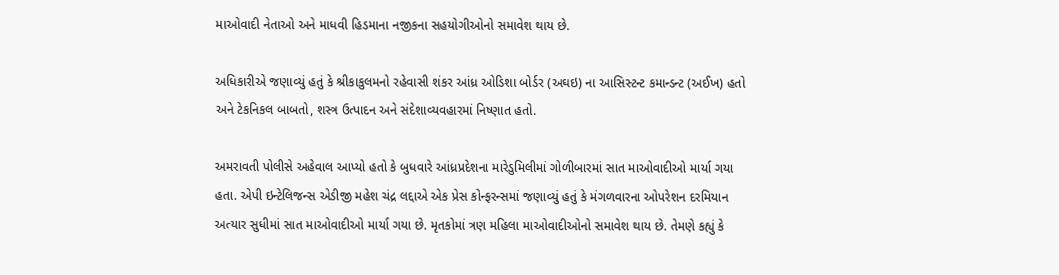માઓવાદી નેતાઓ અને માધવી હિડમાના નજીકના સહયોગીઓનો સમાવેશ થાય છે.

અધિકારીએ જણાવ્યું હતું કે શ્રીકાકુલમનો રહેવાસી શંકર આંધ્ર ઓડિશા બોર્ડર (અઘઇ) ના આસિસ્ટન્ટ કમાન્ડન્ટ (અઈખ) હતો અને ટેકનિકલ બાબતો, શસ્ત્ર ઉત્પાદન અને સંદેશાવ્યવહારમાં નિષ્ણાત હતો.

અમરાવતી પોલીસે અહેવાલ આપ્યો હતો કે બુધવારે આંધ્રપ્રદેશના મારેડુમિલીમાં ગોળીબારમાં સાત માઓવાદીઓ માર્યા ગયા હતા. એપી ઇન્ટેલિજન્સ એડીજી મહેશ ચંદ્ર લદ્દાએ એક પ્રેસ કોન્ફરન્સમાં જણાવ્યું હતું કે મંગળવારના ઓપરેશન દરમિયાન અત્યાર સુધીમાં સાત માઓવાદીઓ માર્યા ગયા છે. મૃતકોમાં ત્રણ મહિલા માઓવાદીઓનો સમાવેશ થાય છે. તેમણે કહ્યું કે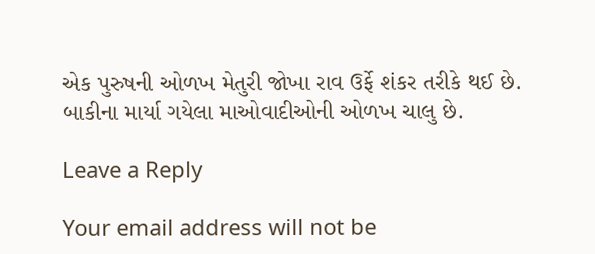એક પુરુષની ઓળખ મેતુરી જોખા રાવ ઉર્ફે શંકર તરીકે થઈ છે. બાકીના માર્યા ગયેલા માઓવાદીઓની ઓળખ ચાલુ છે.

Leave a Reply

Your email address will not be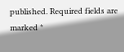published. Required fields are marked *